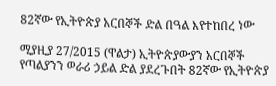82ኛው የኢትዮጵያ አርበኞች ድል በዓል እየተከበረ ነው

ሚያዚያ 27/2015 (ዋልታ) ኢትዮጵያውያን አርበኞች የጣልያንን ወራሪ ኃይል ድል ያደረጉበት 82ኛው የኢትዮጵያ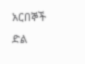አርበኞች ድል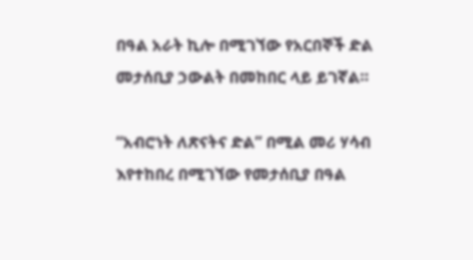በዓል አራት ኪሎ በሚገኘው የአርበኞች ድል መታሰቢያ ኃውልት በመከበር ላይ ይገኛል።

“አብሮነት ለጽናትና ድል” በሚል መሪ ሃሳብ እየተከበረ በሚገኘው የመታሰቢያ በዓል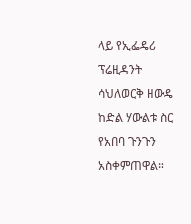ላይ የኢፌዴሪ ፕሬዚዳንት ሳህለወርቅ ዘውዴ ከድል ሃውልቱ ስር የአበባ ጉንጉን አስቀምጠዋል።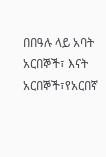በበዓሉ ላይ አባት አርበኞች፣ እናት አርበኞች፣የአርበኛ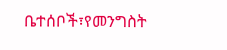ቤተሰቦች፣የመንግስት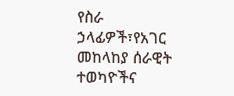የስራ ኃላፊዎች፣የአገር መከላከያ ሰራዊት ተወካዮችና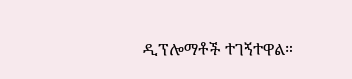ዲፕሎማቶች ተገኝተዋል።